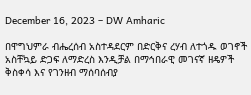December 16, 2023 – DW Amharic

በዋግህምራ ብሔረሰብ አስተዳደርም በድርቅና ረሃብ ለተጎዱ ወገኖች አስቸኳይ ድጋፍ ለማድረስ እንዲቻል በማኅበራዊ መገናኛ ዘዴዎች ቅስቀሳ እና የገንዘብ ማሰባሰብያ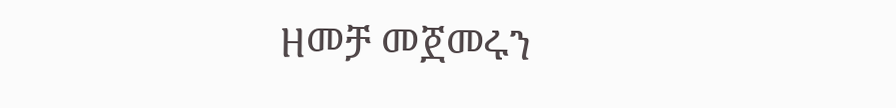ዘመቻ መጀመሩን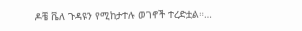ዶቼ ቬለ ጉዳዩን የሚከታተሉ ወገኖች ተረድቷል።…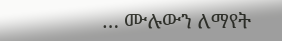… ሙሉውን ለማየት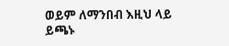ወይም ለማንበብ እዚህ ላይ ይጫኑ